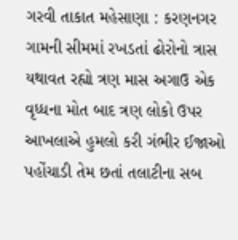ગરવી તાકાત મહેસાણા : કરણનગર ગામની સીમમાં રખડતાં ઢોરોનો ત્રાસ યથાવત રહ્યો ત્રણ માસ અગાઉ એક વૃધ્ધના મોત બાદ ત્રણ લોકો ઉપર આખલાએ હુમલો કરી ગંભીર ઈજાઓ પહોંચાડી તેમ છતાં તલાટીના સબ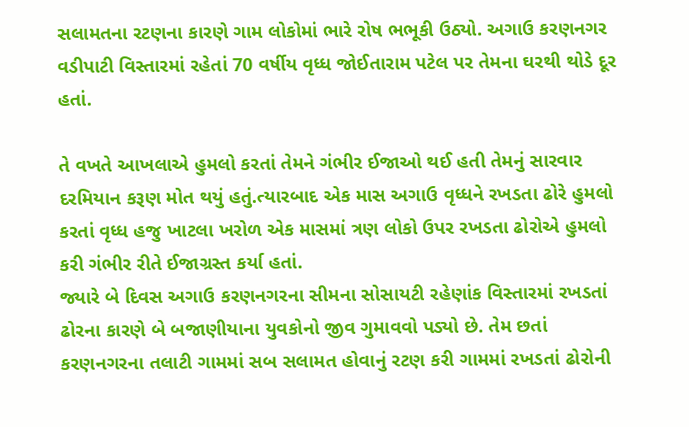સલામતના રટણના કારણે ગામ લોકોમાં ભારે રોષ ભભૂકી ઉઠ્યો. અગાઉ કરણનગર વડીપાટી વિસ્તારમાં રહેતાં 70 વર્ષીય વૃધ્ધ જોઈતારામ પટેલ પર તેમના ઘરથી થોડે દૂર હતાં.

તે વખતે આખલાએ હુમલો કરતાં તેમને ગંભીર ઈજાઓ થઈ હતી તેમનું સારવાર દરમિયાન કરૂણ મોત થયું હતું.ત્યારબાદ એક માસ અગાઉ વૃધ્ધને રખડતા ઢોરે હુમલો કરતાં વૃધ્ધ હજુ ખાટલા ખરોળ એક માસમાં ત્રણ લોકો ઉપર રખડતા ઢોરોએ હુમલો કરી ગંભીર રીતે ઈજાગ્રસ્ત કર્યા હતાં.
જ્યારે બે દિવસ અગાઉ કરણનગરના સીમના સોસાયટી રહેણાંક વિસ્તારમાં રખડતાં ઢોરના કારણે બે બજાણીયાના યુવકોનો જીવ ગુમાવવો પડ્યો છે. તેમ છતાં કરણનગરના તલાટી ગામમાં સબ સલામત હોવાનું રટણ કરી ગામમાં રખડતાં ઢોરોની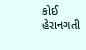કોઈ હેરાનગતી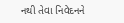નથી તેવા નિવેદનને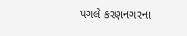પગલે કરણનગરના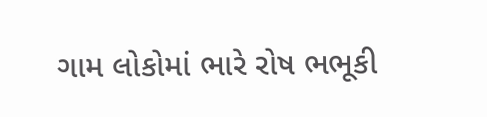ગામ લોકોમાં ભારે રોષ ભભૂકી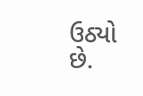ઉઠ્યો છે.